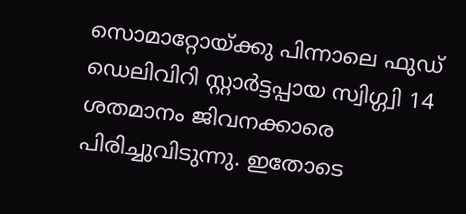സൊമാറ്റോയ്ക്കു പിന്നാലെ ഫുഡ് ഡെലിവിറി സ്റ്റാർട്ടപ്പായ സ്വിഗ്ഗ്വി 14 ശതമാനം ജിവനക്കാരെ പിരിച്ചുവിടുന്നു. ഇതോടെ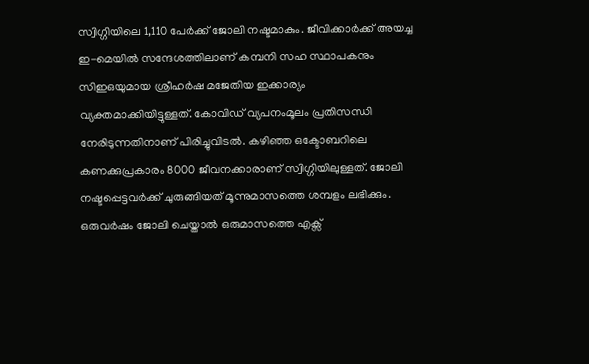സ്വിഗ്ഗിയിലെ 1,110 പേർക്ക് ജോലി നഷ്ടമാകും. ജീവിക്കാർക്ക് അയച്ച ഇ-മെയിൽ സന്ദേശത്തിലാണ് കമ്പനി സഹ സ്ഥാപകനും സിഇഒയുമായ ശ്രീഹർഷ മജേതിയ ഇക്കാര്യം വ്യക്തമാക്കിയിട്ടുള്ളത്. കോവിഡ് വ്യപനംമൂലം പ്രതിസന്ധി നേരിടുന്നതിനാണ് പിരിച്ചുവിടൽ. കഴിഞ്ഞ ഒക്ടോബറിലെ കണക്കുപ്രകാരം 8000 ജീവനക്കാരാണ് സ്വിഗ്ഗിയിലുള്ളത്. ജോലി നഷ്ടപ്പെട്ടവർക്ക് ചുരുങ്ങിയത് മൂന്നുമാസത്തെ ശമ്പളം ലഭിക്കും. ഒരുവർഷം ജോലി ചെയ്താൽ ഒരുമാസത്തെ എക്സ്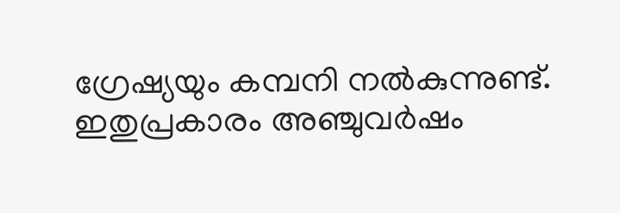ഗ്രേഷ്യയും കമ്പനി നൽകുന്നുണ്ട്. ഇതുപ്രകാരം അഞ്ചുവർഷം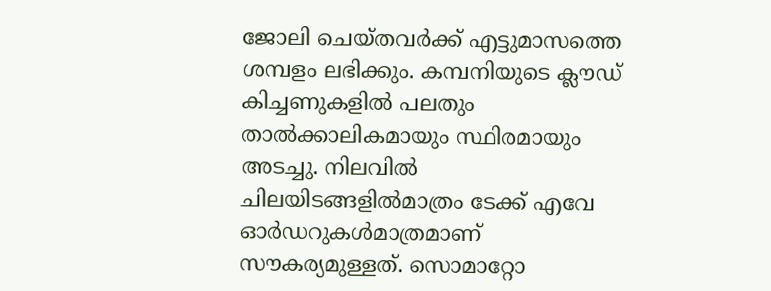ജോലി ചെയ്തവർക്ക് എട്ടുമാസത്തെ ശമ്പളം ലഭിക്കും. കമ്പനിയുടെ ക്ലൗഡ് കിച്ചണുകളിൽ പലതും താൽക്കാലികമായും സ്ഥിരമായും അടച്ചു. നിലവിൽ ചിലയിടങ്ങളിൽമാത്രം ടേക്ക് എവേ ഓർഡറുകൾമാത്രമാണ് സൗകര്യമുള്ളത്. സൊമാറ്റോ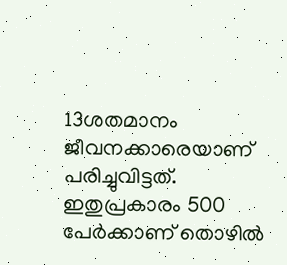13ശതമാനം ജീവനക്കാരെയാണ് പരിച്ചുവിട്ടത്. ഇതുപ്രകാരം 500 പേർക്കാണ് തൊഴിൽ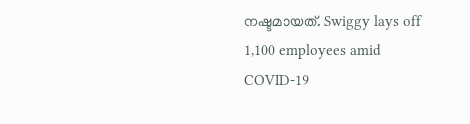നഷ്ടമായത്. Swiggy lays off 1,100 employees amid COVID-19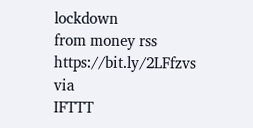lockdown
from money rss https://bit.ly/2LFfzvs
via
IFTTT